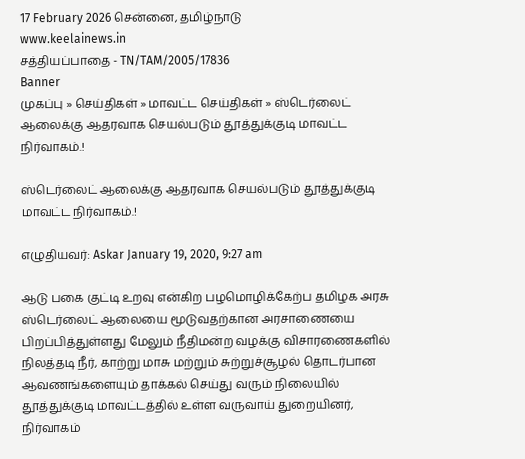17 February 2026 சென்னை, தமிழ்நாடு
www.keelainews.in
சத்தியப்பாதை - TN/TAM/2005/17836
Banner
முகப்பு » செய்திகள் » மாவட்ட செய்திகள் » ஸ்டெர்லைட் ஆலைக்கு ஆதரவாக செயல்படும் தூத்துக்குடி மாவட்ட நிர்வாகம்.!

ஸ்டெர்லைட் ஆலைக்கு ஆதரவாக செயல்படும் தூத்துக்குடி மாவட்ட நிர்வாகம்.!

எழுதியவர்: Askar January 19, 2020, 9:27 am

ஆடு பகை குட்டி உறவு என்கிற பழமொழிக்கேற்ப தமிழக அரசு ஸ்டெர்லைட் ஆலையை மூடுவதற்கான அரசாணையை பிறப்பித்துள்ளது மேலும் நீதிமன்ற வழக்கு விசாரணைகளில் நிலத்தடி நீர், காற்று மாசு மற்றும் சுற்றுச்சூழல் தொடர்பான ஆவணங்களையும் தாக்கல் செய்து வரும் நிலையில் தூத்துக்குடி மாவட்டத்தில் உள்ள வருவாய் துறையினர், நிர்வாகம்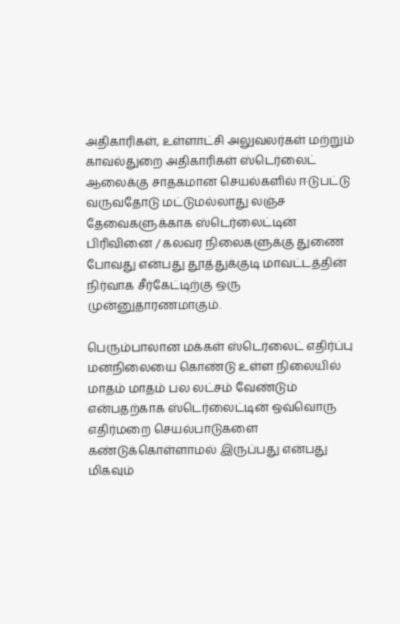அதிகாரிகள், உள்ளாட்சி அலுவலர்கள் மற்றும் காவல்துறை அதிகாரிகள் ஸ்டெர்லைட் ஆலைக்கு சாதகமான செயல்களில் ஈடுபட்டு வருவதோடு மட்டுமல்லாது லஞ்ச தேவைகளுக்காக ஸ்டெர்லைட்டின் பிரிவினை / கலவர நிலைகளுக்கு துணை போவது என்பது தூத்துக்குடி மாவட்டத்தின் நிர்வாக சீர்கேட்டிற்கு ஒரு முன்னுதாரணமாகும்.

பெரும்பாலான மக்கள் ஸ்டெர்லைட் எதிர்ப்பு மனநிலையை கொண்டு உள்ள நிலையில் மாதம் மாதம் பல லட்சம் வேண்டும் என்பதற்காக ஸ்டெர்லைட்டின் ஒவ்வொரு எதிர்மறை செயல்பாடுகளை கண்டுக்கொள்ளாமல் இருப்பது என்பது மிகவும்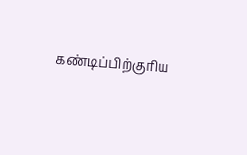கண்டிப்பிற்குரிய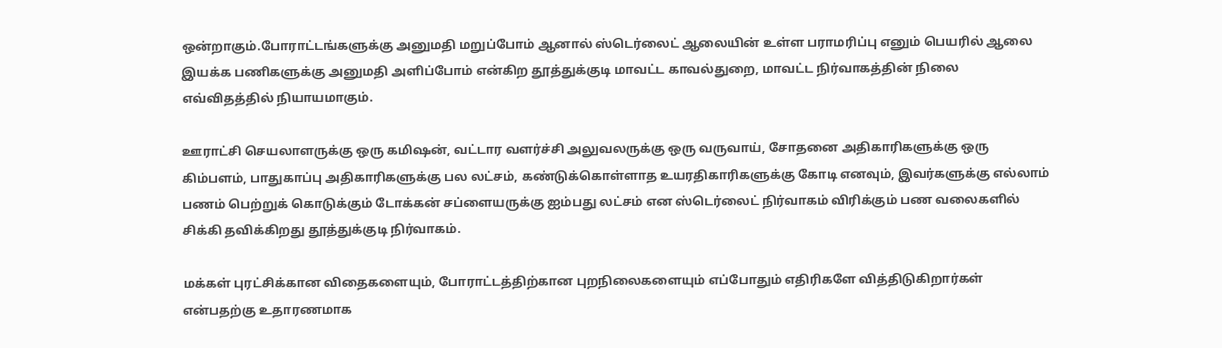ஒன்றாகும்.போராட்டங்களுக்கு அனுமதி மறுப்போம் ஆனால் ஸ்டெர்லைட் ஆலையின் உள்ள பராமரிப்பு எனும் பெயரில் ஆலை இயக்க பணிகளுக்கு அனுமதி அளிப்போம் என்கிற தூத்துக்குடி மாவட்ட காவல்துறை, மாவட்ட நிர்வாகத்தின் நிலை எவ்விதத்தில் நியாயமாகும்.

ஊராட்சி செயலாளருக்கு ஒரு கமிஷன், வட்டார வளர்ச்சி அலுவலருக்கு ஒரு வருவாய், சோதனை அதிகாரிகளுக்கு ஒரு கிம்பளம், பாதுகாப்பு அதிகாரிகளுக்கு பல லட்சம், கண்டுக்கொள்ளாத உயரதிகாரிகளுக்கு கோடி எனவும், இவர்களுக்கு எல்லாம் பணம் பெற்றுக் கொடுக்கும் டோக்கன் சப்ளையருக்கு ஐம்பது லட்சம் என ஸ்டெர்லைட் நிர்வாகம் விரிக்கும் பண வலைகளில் சிக்கி தவிக்கிறது தூத்துக்குடி நிர்வாகம்.

மக்கள் புரட்சிக்கான விதைகளையும், போராட்டத்திற்கான புறநிலைகளையும் எப்போதும் எதிரிகளே வித்திடுகிறார்கள் என்பதற்கு உதாரணமாக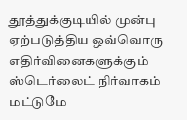தூத்துக்குடியில் முன்பு ஏற்படுத்திய ஒவ்வொரு எதிர்வினைகளுக்கும் ஸ்டெர்லைட் நிர்வாகம் மட்டுமே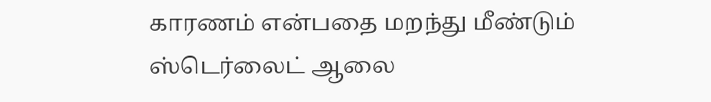காரணம் என்பதை மறந்து மீண்டும் ஸ்டெர்லைட் ஆலை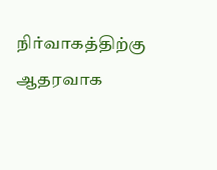நிர்வாகத்திற்கு ஆதரவாக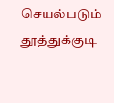செயல்படும் தூத்துக்குடி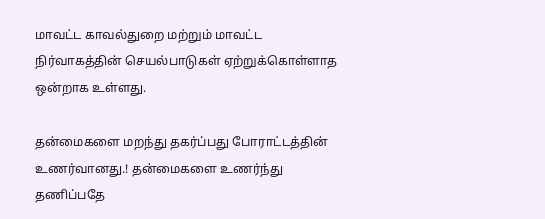மாவட்ட காவல்துறை மற்றும் மாவட்ட நிர்வாகத்தின் செயல்பாடுகள் ஏற்றுக்கொள்ளாத ஒன்றாக உள்ளது.

தன்மைகளை மறந்து தகர்ப்பது போராட்டத்தின் உணர்வானது.! தன்மைகளை உணர்ந்து தணிப்பதே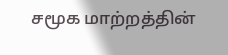சமூக மாற்றத்தின்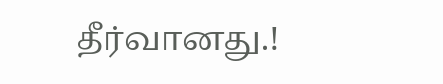தீர்வானது.!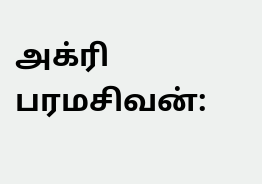அக்ரி பரமசிவன்: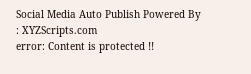Social Media Auto Publish Powered By : XYZScripts.com
error: Content is protected !!